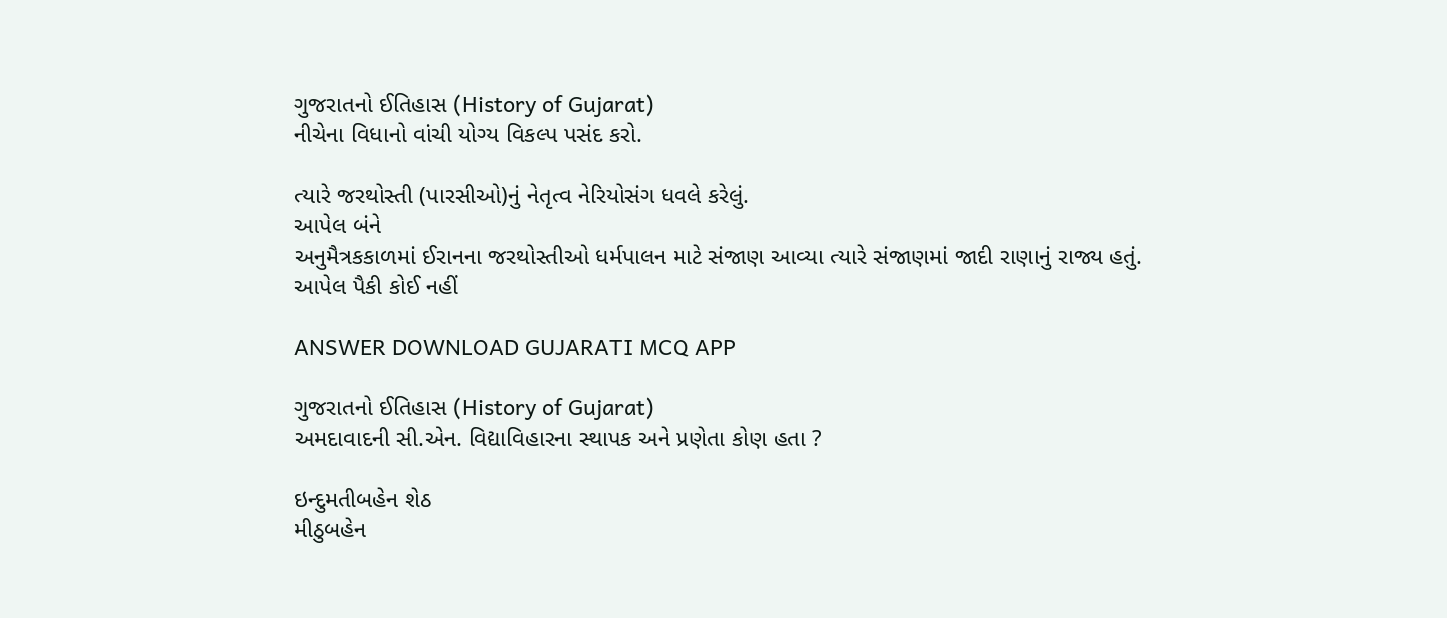ગુજરાતનો ઈતિહાસ (History of Gujarat)
નીચેના વિધાનો વાંચી યોગ્ય વિકલ્પ પસંદ કરો.

ત્યારે જરથોસ્તી (પારસીઓ)નું નેતૃત્વ નેરિયોસંગ ધવલે કરેલું.
આપેલ બંને
અનુમૈત્રકકાળમાં ઈરાનના જરથોસ્તીઓ ધર્મપાલન માટે સંજાણ આવ્યા ત્યારે સંજાણમાં જાદી રાણાનું રાજ્ય હતું.
આપેલ પૈકી કોઈ નહીં

ANSWER DOWNLOAD GUJARATI MCQ APP

ગુજરાતનો ઈતિહાસ (History of Gujarat)
અમદાવાદની સી.એન. વિદ્યાવિહારના સ્થાપક અને પ્રણેતા કોણ હતા ?

ઇન્દુમતીબહેન શેઠ
મીઠુબહેન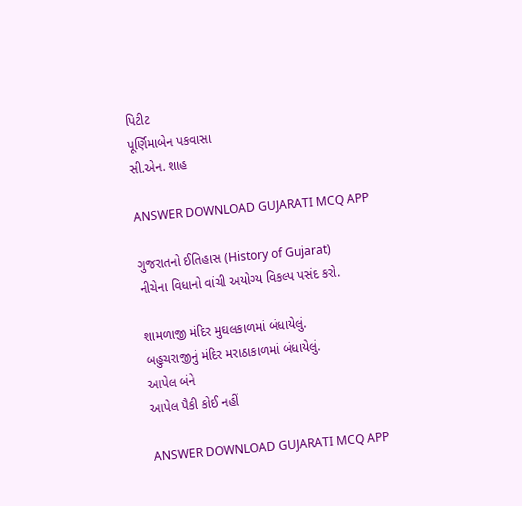પિટીટ
પૂર્ણિમાબેન પકવાસા
સી.એન. શાહ

ANSWER DOWNLOAD GUJARATI MCQ APP

ગુજરાતનો ઈતિહાસ (History of Gujarat)
નીચેના વિધાનો વાંચી અયોગ્ય વિકલ્પ પસંદ કરો.

શામળાજી મંદિર મુઘલકાળમાં બંધાયેલું.
બહુચરાજીનું મંદિર મરાઠાકાળમાં બંધાયેલું.
આપેલ બંને
આપેલ પૈકી કોઈ નહીં

ANSWER DOWNLOAD GUJARATI MCQ APP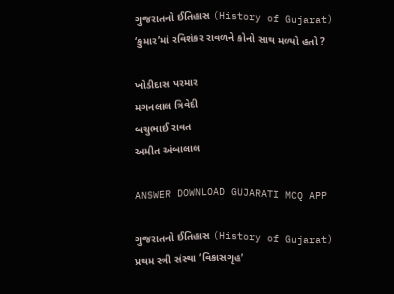ગુજરાતનો ઈતિહાસ (History of Gujarat)
‘કુમાર’માં રવિશંકર રાવળને કોનો સાથ મળ્યો હતો ?

ખોડીદાસ પરમાર
મગનલાલ ત્રિવેદી
બચુભાઈ રાવત
અમીત અંબાલાલ

ANSWER DOWNLOAD GUJARATI MCQ APP

ગુજરાતનો ઈતિહાસ (History of Gujarat)
પ્રથમ સ્ત્રી સંસ્થા ‘વિકાસગૃહ’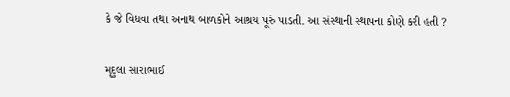કે જે વિધવા તથા અનાથ બાળકોને આશ્રય પૂરું પાડતી. આ સંસ્થાની સ્થાપના કોણે કરી હતી ?

મૃદુલા સારાભાઈ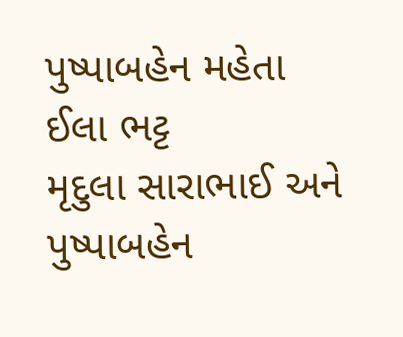પુષ્પાબહેન મહેતા
ઈલા ભટ્ટ
મૃદુલા સારાભાઈ અને પુષ્પાબહેન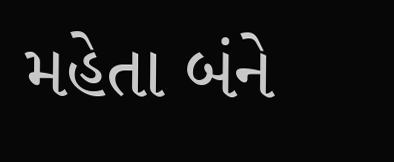મહેતા બંને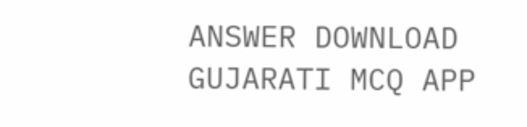ANSWER DOWNLOAD GUJARATI MCQ APP